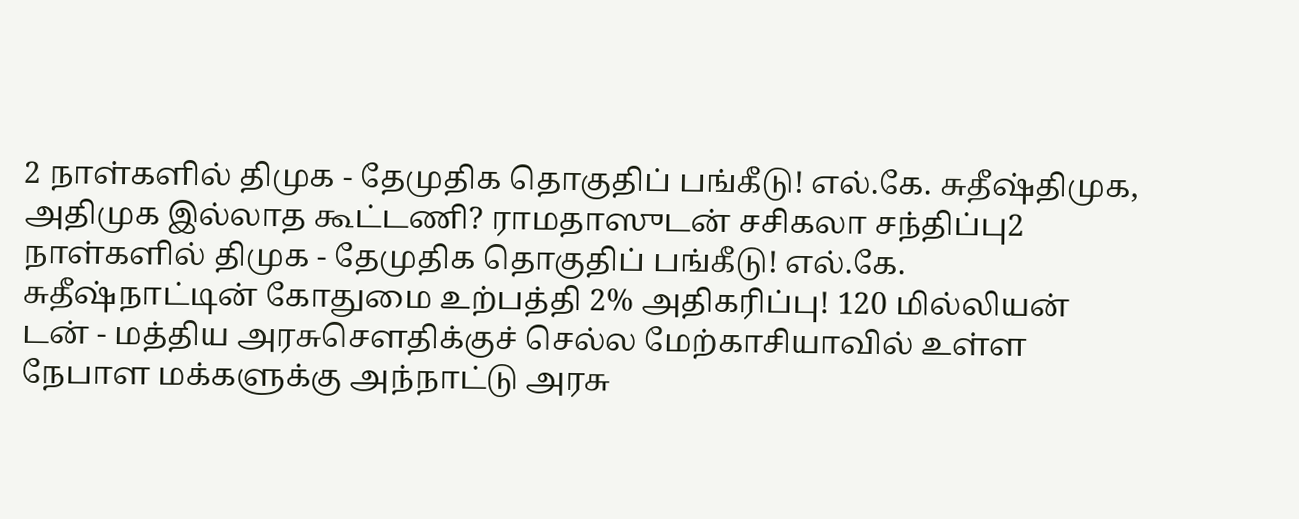2 நாள்களில் திமுக - தேமுதிக தொகுதிப் பங்கீடு! எல்.கே. சுதீஷ்திமுக, அதிமுக இல்லாத கூட்டணி? ராமதாஸுடன் சசிகலா சந்திப்பு2 நாள்களில் திமுக - தேமுதிக தொகுதிப் பங்கீடு! எல்.கே. சுதீஷ்நாட்டின் கோதுமை உற்பத்தி 2% அதிகரிப்பு! 120 மில்லியன் டன் - மத்திய அரசுசௌதிக்குச் செல்ல மேற்காசியாவில் உள்ள நேபாள மக்களுக்கு அந்நாட்டு அரசு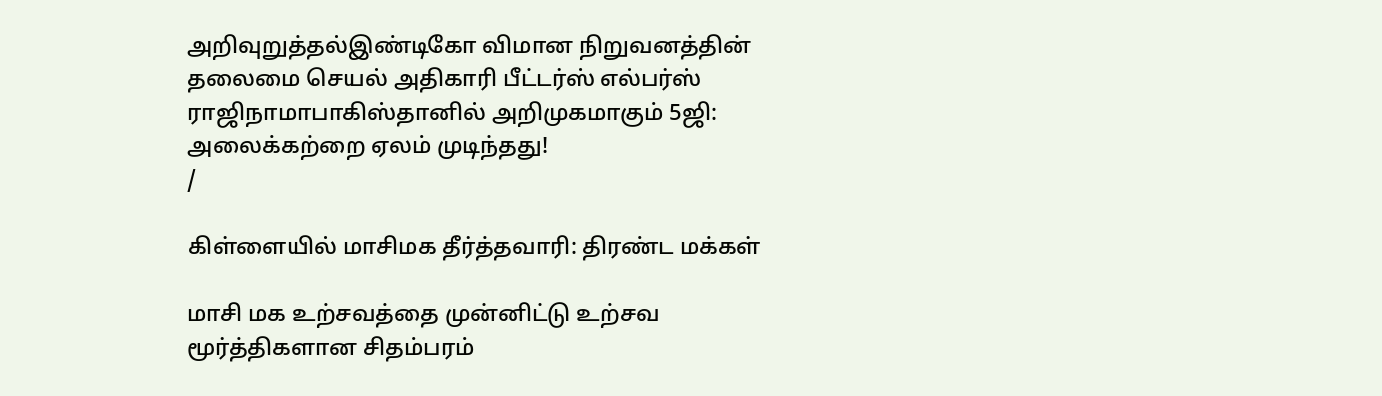அறிவுறுத்தல்இண்டிகோ விமான நிறுவனத்தின் தலைமை செயல் அதிகாரி பீட்டர்ஸ் எல்பர்ஸ் ராஜிநாமாபாகிஸ்தானில் அறிமுகமாகும் 5ஜி: அலைக்கற்றை ஏலம் முடிந்தது!
/

கிள்ளையில் மாசிமக தீர்த்தவாரி: திரண்ட மக்கள்

மாசி மக உற்சவத்தை முன்னிட்டு உற்சவ மூர்த்திகளான சிதம்பரம்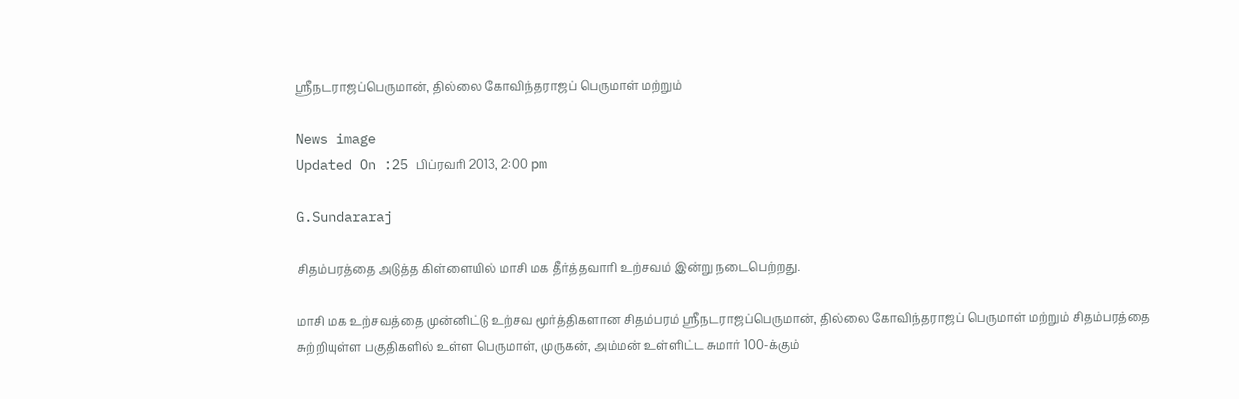ஸ்ரீநடராஜப்பெருமான், தில்லை கோவிந்தராஜப் பெருமாள் மற்றும்

News image
Updated On :25 பிப்ரவரி 2013, 2:00 pm

G.Sundararaj

சிதம்பரத்தை அடுத்த கிள்ளையில் மாசி மக தீர்த்தவாரி உற்சவம் இன்று நடைபெற்றது.

மாசி மக உற்சவத்தை முன்னிட்டு உற்சவ மூர்த்திகளான சிதம்பரம் ஸ்ரீநடராஜப்பெருமான், தில்லை கோவிந்தராஜப் பெருமாள் மற்றும் சிதம்பரத்தை சுற்றியுள்ள பகுதிகளில் உள்ள பெருமாள், முருகன், அம்மன் உள்ளிட்ட சுமார் 100-க்கும்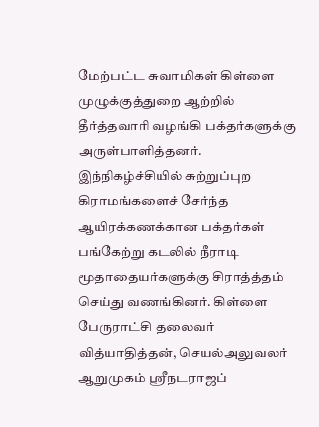மேற்பட்ட சுவாமிகள் கிள்ளை முழுக்குத்துறை ஆற்றில் தீர்த்தவாரி வழங்கி பக்தர்களுக்கு அருள்பாளித்தனர். இந்நிகழ்ச்சியில் சுற்றுப்புற கிராமங்களைச் சேர்ந்த ஆயிரக்கணக்கான பக்தர்கள் பங்கேற்று கடலில் நீராடி மூதாதையர்களுக்கு சிராத்த்தம் செய்து வணங்கினர். கிள்ளை பேருராட்சி தலைவர் வித்யாதித்தன், செயல்அலுவலர் ஆறுமுகம் ஸ்ரீநடராஜப்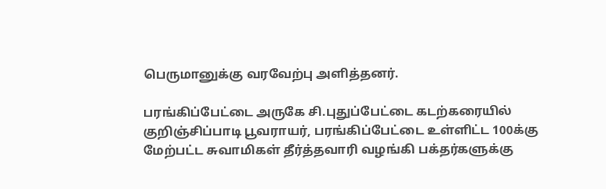பெருமானுக்கு வரவேற்பு அளித்தனர்.

பரங்கிப்பேட்டை அருகே சி.புதுப்பேட்டை கடற்கரையில் குறிஞ்சிப்பாடி பூவராயர், பரங்கிப்பேட்டை உள்ளிட்ட 100க்கு மேற்பட்ட சுவாமிகள் தீர்த்தவாரி வழங்கி பக்தர்களுக்கு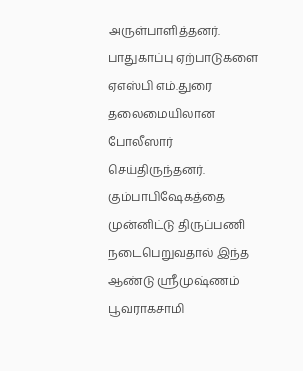அருள்பாளித்தனர். பாதுகாப்பு ஏற்பாடுகளை ஏஎஸ்பி எம்.துரை தலைமையிலான போலீஸார் செய்திருந்தனர். கும்பாபிஷேகத்தை முன்னிட்டு திருப்பணி நடைபெறுவதால் இந்த ஆண்டு ஸ்ரீமுஷ்ணம் பூவராகசாமி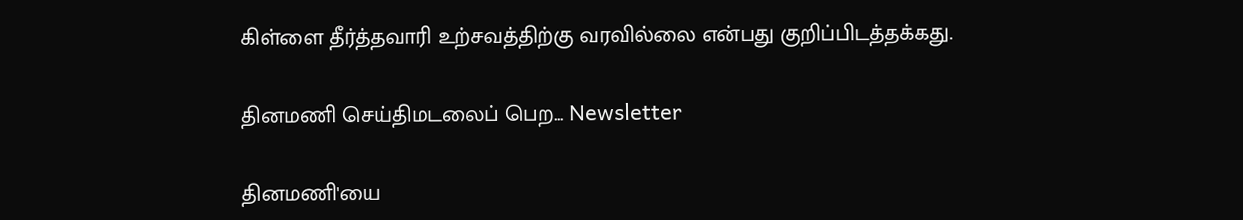கிள்ளை தீர்த்தவாரி உற்சவத்திற்கு வரவில்லை என்பது குறிப்பிடத்தக்கது.

தினமணி செய்திமடலைப் பெற... Newsletter

தினமணி'யை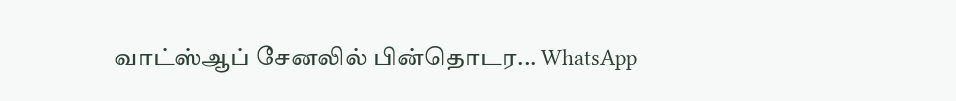வாட்ஸ்ஆப் சேனலில் பின்தொடர... WhatsApp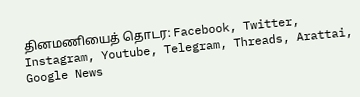தினமணியைத் தொடர: Facebook, Twitter, Instagram, Youtube, Telegram, Threads, Arattai, Google News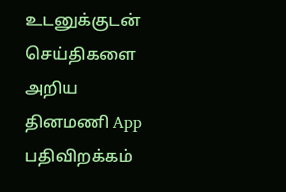உடனுக்குடன் செய்திகளை அறிய தினமணி App பதிவிறக்கம்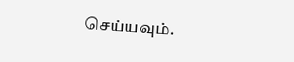செய்யவும்.